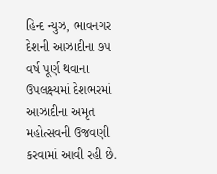હિન્દ ન્યુઝ, ભાવનગર દેશની આઝાદીના ૭૫ વર્ષ પૂર્ણ થવાના ઉપલક્ષ્યમાં દેશભરમાં આઝાદીના અમૃત મહોત્સવની ઉજવણી કરવામાં આવી રહી છે.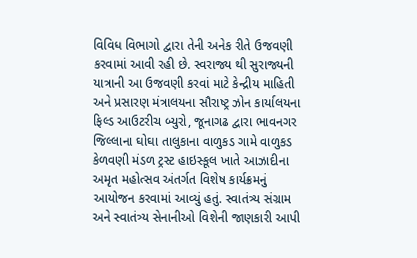વિવિધ વિભાગો દ્વારા તેની અનેક રીતે ઉજવણી કરવામાં આવી રહી છે. સ્વરાજ્ય થી સુરાજ્યની યાત્રાની આ ઉજવણી કરવાં માટે કેન્દ્રીય માહિતી અને પ્રસારણ મંત્રાલયના સૌરાષ્ટ્ર ઝોન કાર્યાલયના ફિલ્ડ આઉટરીચ બ્યુરો, જૂનાગઢ દ્વારા ભાવનગર જિલ્લાના ઘોઘા તાલુકાના વાળુકડ ગામે વાળુકડ કેળવણી મંડળ ટ્રસ્ટ હાઇસ્કૂલ ખાતે આઝાદીના અમૃત મહોત્સવ અંતર્ગત વિશેષ કાર્યક્રમનું આયોજન કરવામાં આવ્યું હતું. સ્વાતંત્ર્ય સંગ્રામ અને સ્વાતંત્ર્ય સેનાનીઓ વિશેની જાણકારી આપી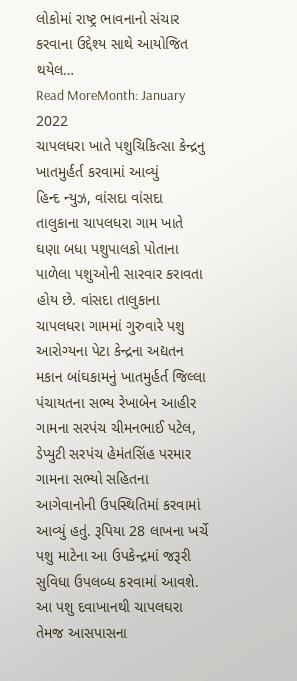લોકોમાં રાષ્ટ્ર ભાવનાનો સંચાર કરવાના ઉદ્દેશ્ય સાથે આયોજિત થયેલ…
Read MoreMonth: January 2022
ચાપલધરા ખાતે પશુચિકિત્સા કેન્દ્રનુ ખાતમુર્હર્ત કરવામાં આવ્યું
હિન્દ ન્યુઝ, વાંસદા વાંસદા તાલુકાના ચાપલધરા ગામ ખાતે ઘણા બધા પશુપાલકો પોતાના પાળેલા પશુઓની સારવાર કરાવતા હોય છે. વાંસદા તાલુકાના ચાપલધરા ગામમાં ગુરુવારે પશુ આરોગ્યના પેટા કેન્દ્રના અદ્યતન મકાન બાંઘકામનું ખાતમુર્હર્ત જિલ્લા પંચાયતના સભ્ય રેખાબેન આહીર ગામના સરપંચ ચીમનભાઈ પટેલ, ડેપ્યુટી સરપંચ હેમંતસિંહ પરમાર ગામના સભ્યો સહિતના આગેવાનોની ઉપસ્થિતિમાં કરવામાં આવ્યું હતું. રૂપિયા 28 લાખના ખર્ચે પશુ માટેના આ ઉપકેન્દ્રમાં જરૂરી સુવિધા ઉપલબ્ધ કરવામાં આવશે. આ પશુ દવાખાનથી ચાપલઘરા તેમજ આસપાસના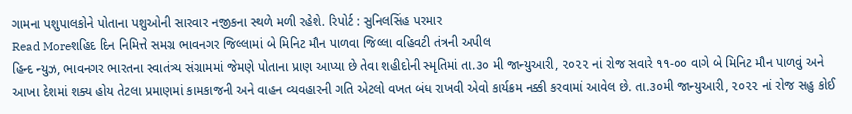ગામના પશુપાલકોને પોતાના પશુઓની સારવાર નજીકના સ્થળે મળી રહેશે. રિપોર્ટ : સુનિલસિંહ પરમાર
Read Moreશહિદ દિન નિમિત્તે સમગ્ર ભાવનગર જિલ્લામાં બે મિનિટ મૌન પાળવા જિલ્લા વહિવટી તંત્રની અપીલ
હિન્દ ન્યુઝ, ભાવનગર ભારતના સ્વાતંત્ર્ય સંગ્રામમાં જેમણે પોતાના પ્રાણ આપ્યા છે તેવા શહીદોની સ્મૃતિમાં તા.૩૦ મી જાન્યુઆરી, ૨૦૨૨ નાં રોજ સવારે ૧૧-૦૦ વાગે બે મિનિટ મૌન પાળવું અને આખા દેશમાં શક્ય હોય તેટલા પ્રમાણમાં કામકાજની અને વાહન વ્યવહારની ગતિ એટલો વખત બંધ રાખવી એવો કાર્યક્રમ નક્કી કરવામાં આવેલ છે. તા.૩૦મી જાન્યુઆરી, ૨૦૨૨ નાં રોજ સહુ કોઈ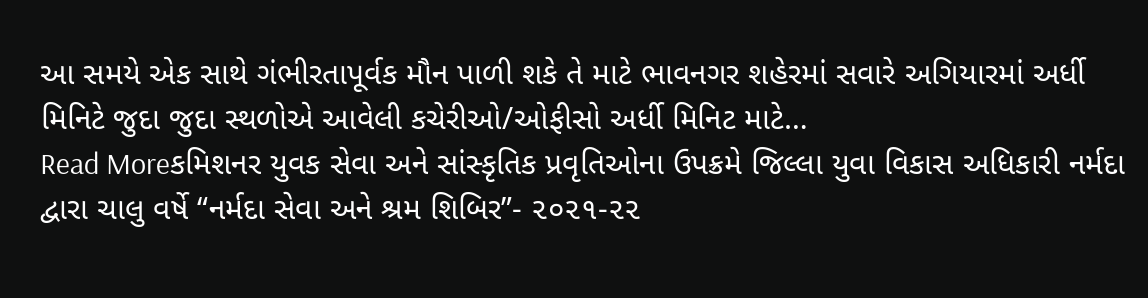આ સમયે એક સાથે ગંભીરતાપૂર્વક મૌન પાળી શકે તે માટે ભાવનગર શહેરમાં સવારે અગિયારમાં અર્ધી મિનિટે જુદા જુદા સ્થળોએ આવેલી કચેરીઓ/ઓફીસો અર્ધી મિનિટ માટે…
Read Moreકમિશનર યુવક સેવા અને સાંસ્કૃતિક પ્રવૃતિઓના ઉપક્રમે જિલ્લા યુવા વિકાસ અધિકારી નર્મદા દ્વારા ચાલુ વર્ષે “નર્મદા સેવા અને શ્રમ શિબિર”- ૨૦૨૧-૨૨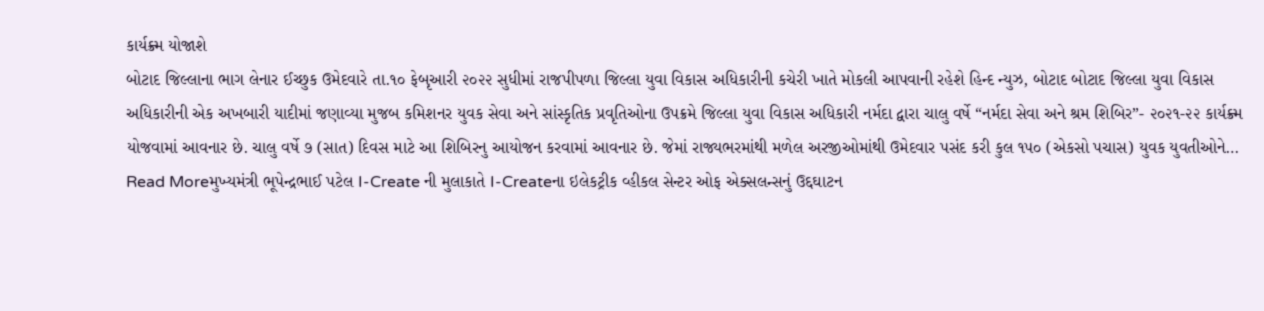કાર્યક્ર્મ યોજાશે
બોટાદ જિલ્લાના ભાગ લેનાર ઈચ્છુક ઉમેદવારે તા.૧૦ ફેબૃઆરી ૨૦૨૨ સુધીમાં રાજપીપળા જિલ્લા યુવા વિકાસ અધિકારીની કચેરી ખાતે મોકલી આપવાની રહેશે હિન્દ ન્યુઝ, બોટાદ બોટાદ જિલ્લા યુવા વિકાસ અધિકારીની એક અખબારી યાદીમાં જણાવ્યા મુજબ કમિશનર યુવક સેવા અને સાંસ્કૃતિક પ્રવૃતિઓના ઉપક્રમે જિલ્લા યુવા વિકાસ અધિકારી નર્મદા દ્વારા ચાલુ વર્ષે “નર્મદા સેવા અને શ્રમ શિબિર”- ૨૦૨૧-૨૨ કાર્યક્ર્મ યોજવામાં આવનાર છે. ચાલુ વર્ષે ૭ (સાત) દિવસ માટે આ શિબિરનુ આયોજન કરવામાં આવનાર છે. જેમાં રાજ્યભરમાંથી મળેલ અરજીઓમાંથી ઉમેદવાર પસંદ કરી કુલ ૧૫૦ (એકસો પચાસ) યુવક યુવતીઓને…
Read Moreમુખ્યમંત્રી ભૂપેન્દ્રભાઈ પટેલ I-Create ની મુલાકાતે I-Createના ઇલેકટ્રીક વ્હીકલ સેન્ટર ઓફ એક્સલન્સનું ઉદ્દઘાટન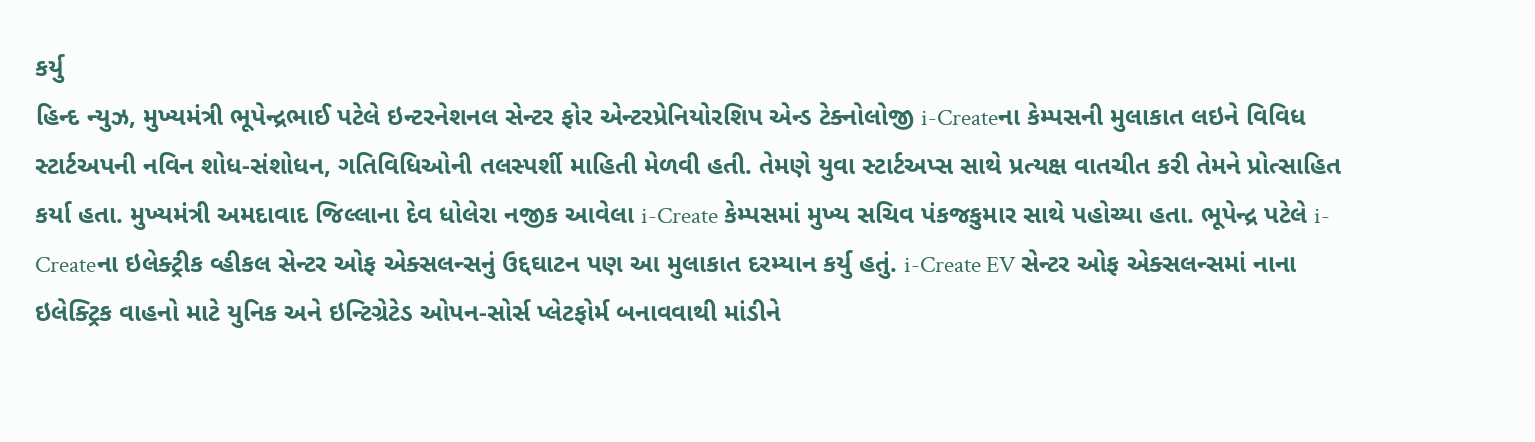કર્યુ
હિન્દ ન્યુઝ, મુખ્યમંત્રી ભૂપેન્દ્રભાઈ પટેલે ઇન્ટરનેશનલ સેન્ટર ફોર એન્ટરપ્રેનિયોરશિપ એન્ડ ટેક્નોલોજી i-Createના કેમ્પસની મુલાકાત લઇને વિવિધ સ્ટાર્ટઅપની નવિન શોધ-સંશોધન, ગતિવિધિઓની તલસ્પર્શી માહિતી મેળવી હતી. તેમણે યુવા સ્ટાર્ટઅપ્સ સાથે પ્રત્યક્ષ વાતચીત કરી તેમને પ્રોત્સાહિત કર્યા હતા. મુખ્યમંત્રી અમદાવાદ જિલ્લાના દેવ ધોલેરા નજીક આવેલા i-Create કેમ્પસમાં મુખ્ય સચિવ પંકજકુમાર સાથે પહોચ્યા હતા. ભૂપેન્દ્ર પટેલે i-Createના ઇલેક્ટ્રીક વ્હીકલ સેન્ટર ઓફ એક્સલન્સનું ઉદ્દઘાટન પણ આ મુલાકાત દરમ્યાન કર્યુ હતું. i-Create EV સેન્ટર ઓફ એક્સલન્સમાં નાના ઇલેક્ટ્રિક વાહનો માટે યુનિક અને ઇન્ટિગ્રેટેડ ઓપન-સોર્સ પ્લેટફોર્મ બનાવવાથી માંડીને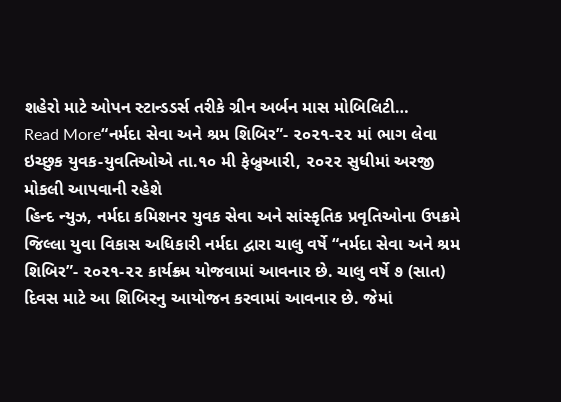શહેરો માટે ઓપન સ્ટાન્ડડર્સ તરીકે ગ્રીન અર્બન માસ મોબિલિટી…
Read More“નર્મદા સેવા અને શ્રમ શિબિર”- ૨૦૨૧-૨૨ માં ભાગ લેવા ઇચ્છુક યુવક-યુવતિઓએ તા.૧૦ મી ફેબ્રુઆરી, ૨૦૨૨ સુધીમાં અરજી મોકલી આપવાની રહેશે
હિન્દ ન્યુઝ, નર્મદા કમિશનર યુવક સેવા અને સાંસ્કૃતિક પ્રવૃતિઓના ઉપક્રમે જિલ્લા યુવા વિકાસ અધિકારી નર્મદા દ્વારા ચાલુ વર્ષે “નર્મદા સેવા અને શ્રમ શિબિર”- ૨૦૨૧-૨૨ કાર્યક્ર્મ યોજવામાં આવનાર છે. ચાલુ વર્ષે ૭ (સાત) દિવસ માટે આ શિબિરનુ આયોજન કરવામાં આવનાર છે. જેમાં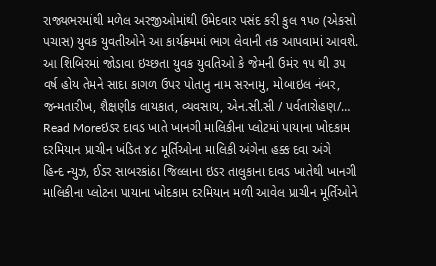રાજ્યભરમાંથી મળેલ અરજીઓમાંથી ઉમેદવાર પસંદ કરી કુલ ૧૫૦ (એકસો પચાસ) યુવક યુવતીઓને આ કાર્યક્ર્મમાં ભાગ લેવાની તક આપવામાં આવશે. આ શિબિરમાં જોડાવા ઇચ્છતા યુવક યુવતિઓ કે જેમની ઉમંર ૧૫ થી ૩૫ વર્ષ હોય તેમને સાદા કાગળ ઉપર પોતાનુ નામ સરનામુ, મોબાઇલ નંબર, જન્મતારીખ, શૈક્ષણીક લાયકાત, વ્યવસાય, એન.સી.સી / પર્વતારોહણ/…
Read Moreઇડર દાવડ ખાતે ખાનગી માલિકીના પ્લોટમાં પાયાના ખોદકામ દરમિયાન પ્રાચીન ખંડિત ૪૮ મૂર્તિઓના માલિકી અંગેના હક્ક દવા અંગે
હિન્દ ન્યુઝ, ઈડર સાબરકાંઠા જિલ્લાના ઇડર તાલુકાના દાવડ ખાતેથી ખાનગી માલિકીના પ્લોટના પાયાના ખોદકામ દરમિયાન મળી આવેલ પ્રાચીન મૂર્તિઓને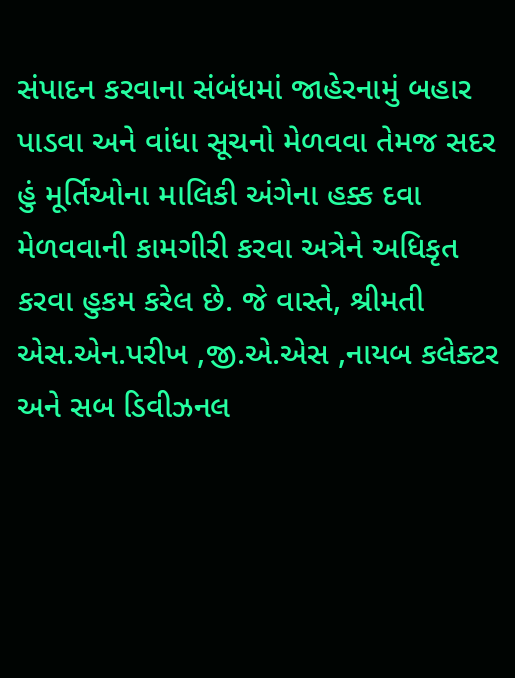સંપાદન કરવાના સંબંધમાં જાહેરનામું બહાર પાડવા અને વાંધા સૂચનો મેળવવા તેમજ સદર હું મૂર્તિઓના માલિકી અંગેના હક્ક દવા મેળવવાની કામગીરી કરવા અત્રેને અધિકૃત કરવા હુકમ કરેલ છે. જે વાસ્તે, શ્રીમતી એસ.એન.પરીખ ,જી.એ.એસ ,નાયબ કલેક્ટર અને સબ ડિવીઝનલ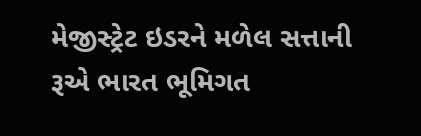મેજીસ્ટ્રેટ ઇડરને મળેલ સત્તાની રૂએ ભારત ભૂમિગત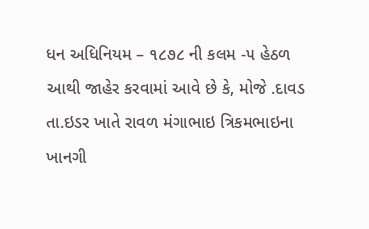ધન અધિનિયમ – ૧૮૭૮ ની કલમ -૫ હેઠળ આથી જાહેર કરવામાં આવે છે કે, મોજે .દાવડ તા.ઇડર ખાતે રાવળ મંગાભાઇ ત્રિકમભાઇના ખાનગી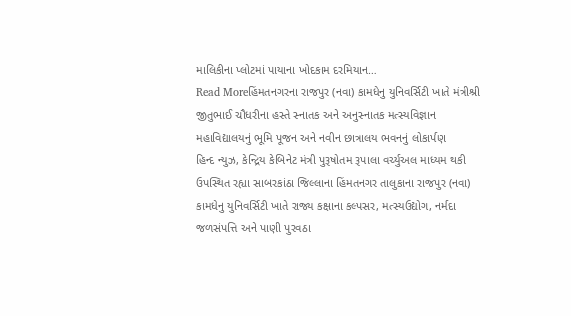માલિકીના પ્લોટમાં પાયાના ખોદકામ દરમિયાન…
Read Moreહિંમતનગરના રાજપુર (નવા) કામધેનુ યુનિવર્સિટી ખાતે મંત્રીશ્રી જીતુભાઈ ચૌધરીના હસ્તે સ્નાતક અને અનુસ્નાતક મત્સ્યવિજ્ઞાન મહાવિદ્યાલયનું ભૂમિ પૂજન અને નવીન છાત્રાલય ભવનનું લોકાર્પણ
હિન્દ ન્યુઝ, કેન્દ્રિય કેબિનેટ મંત્રી પુરૂષોતમ રૂપાલા વર્ચ્યુઅલ માધ્યમ થકી ઉપસ્થિત રહ્યા સાબરકાંઠા જિલ્લાના હિંમતનગર તાલુકાના રાજપુર (નવા) કામધેનુ યુનિવર્સિટી ખાતે રાજ્ય કક્ષાના કલ્પસર, મત્સ્યઉદ્યોગ, નર્મદા જળસંપત્તિ અને પાણી પુરવઠા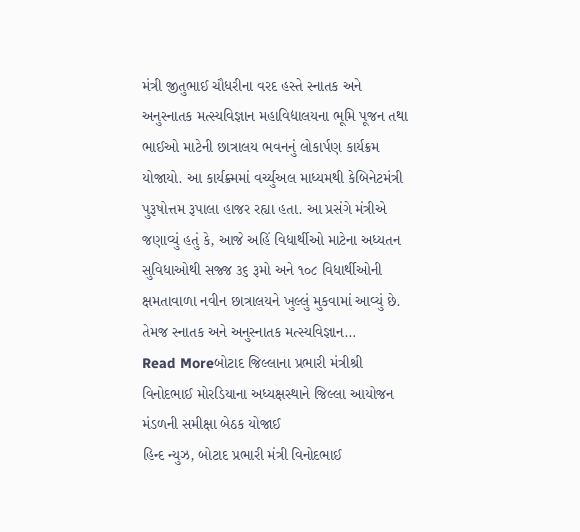મંત્રી જીતુભાઈ ચૌધરીના વરદ હસ્તે સ્નાતક અને અનુસ્નાતક મત્સ્યવિજ્ઞાન મહાવિદ્યાલયના ભૂમિ પૂજન તથા ભાઈઓ માટેની છાત્રાલય ભવનનું લોકાર્પણ કાર્યક્રમ યોજાયો. આ કાર્યક્ર્મમાં વર્ચ્યુઅલ માધ્યમથી કેબિનેટમંત્રી પુરૂષોત્તમ રૂપાલા હાજર રહ્યા હતા. આ પ્રસંગે મંત્રીએ જણાવ્યું હતું કે, આજે અહિં વિધાર્થીઓ માટેના અધ્યતન સુવિધાઓથી સજ્જ ૩૬ રૂમો અને ૧૦૮ વિધાર્થીઓની ક્ષમતાવાળા નવીન છાત્રાલયને ખુલ્લું મુકવામાં આવ્યું છે. તેમજ સ્નાતક અને અનુસ્નાતક મત્સ્યવિજ્ઞાન…
Read Moreબોટાદ જિલ્લાના પ્રભારી મંત્રીશ્રી વિનોદભાઈ મોરડિયાના અધ્યક્ષસ્થાને જિલ્લા આયોજન મંડળની સમીક્ષા બેઠક યોજાઈ
હિન્દ ન્યુઝ, બોટાદ પ્રભારી મંત્રી વિનોદભાઈ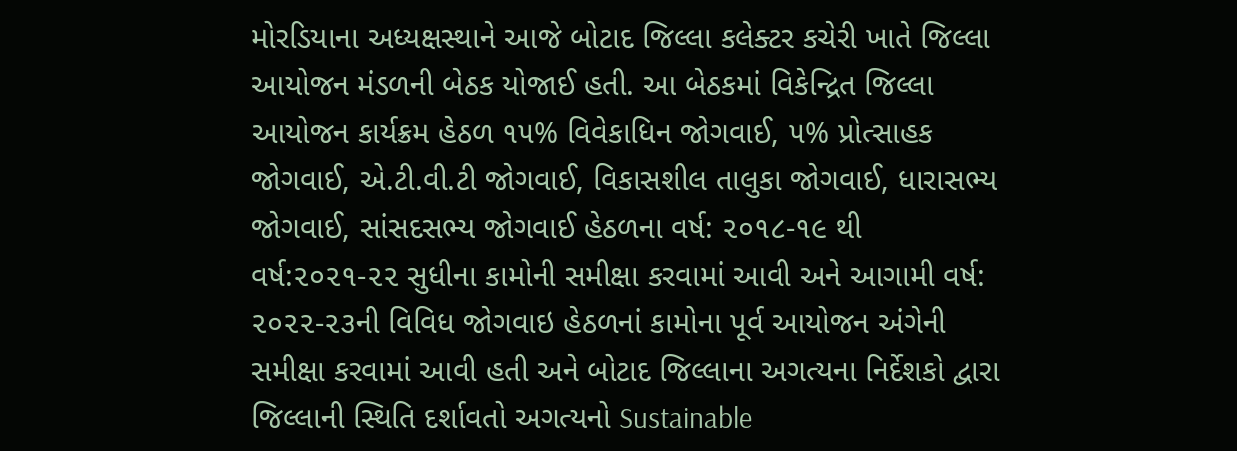મોરડિયાના અધ્યક્ષસ્થાને આજે બોટાદ જિલ્લા કલેક્ટર કચેરી ખાતે જિલ્લા આયોજન મંડળની બેઠક યોજાઈ હતી. આ બેઠકમાં વિકેન્દ્રિત જિલ્લા આયોજન કાર્યક્રમ હેઠળ ૧૫% વિવેકાધિન જોગવાઈ, ૫% પ્રોત્સાહક જોગવાઈ, એ.ટી.વી.ટી જોગવાઈ, વિકાસશીલ તાલુકા જોગવાઈ, ધારાસભ્ય જોગવાઈ, સાંસદસભ્ય જોગવાઈ હેઠળના વર્ષ: ૨૦૧૮-૧૯ થી વર્ષ:૨૦૨૧-૨૨ સુધીના કામોની સમીક્ષા કરવામાં આવી અને આગામી વર્ષ: ૨૦૨૨-૨૩ની વિવિધ જોગવાઇ હેઠળનાં કામોના પૂર્વ આયોજન અંગેની સમીક્ષા કરવામાં આવી હતી અને બોટાદ જિલ્લાના અગત્યના નિર્દેશકો દ્વારા જિલ્લાની સ્થિતિ દર્શાવતો અગત્યનો Sustainable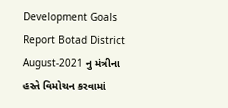Development Goals Report Botad District August-2021 નુ મંત્રીના હસ્તે વિમોચન કરવામાં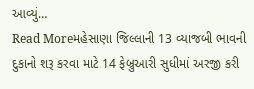આવ્યું…
Read Moreમહેસાણા જિલ્લાની 13 વ્યાજબી ભાવની દુકાનો શરૂ કરવા માટે 14 ફેબ્રુઆરી સુધીમાં અરજી કરી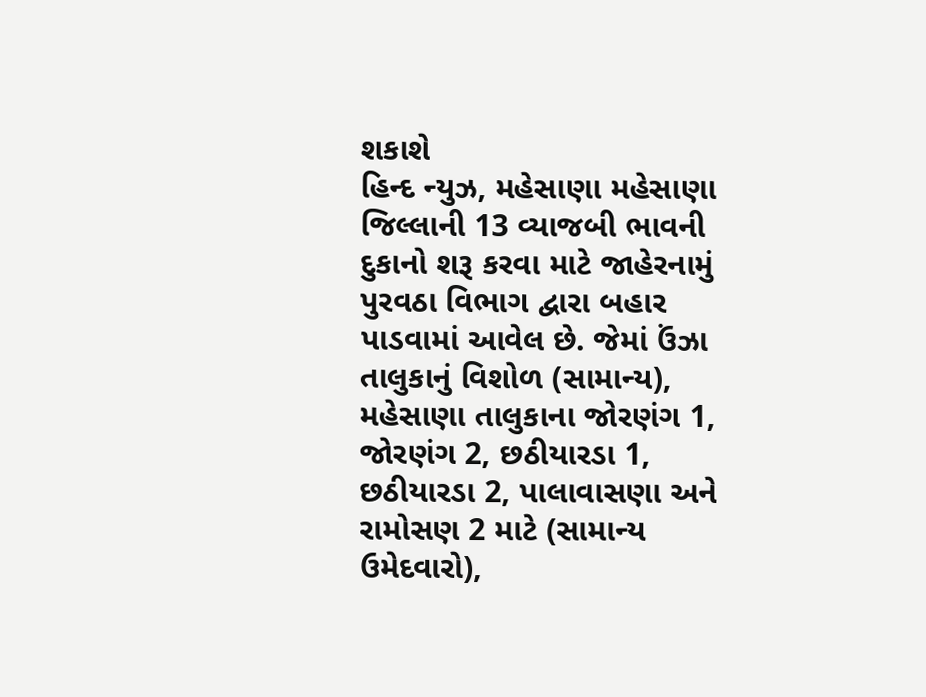શકાશે
હિન્દ ન્યુઝ, મહેસાણા મહેસાણા જિલ્લાની 13 વ્યાજબી ભાવની દુકાનો શરૂ કરવા માટે જાહેરનામું પુરવઠા વિભાગ દ્વારા બહાર પાડવામાં આવેલ છે. જેમાં ઉંઝા તાલુકાનું વિશોળ (સામાન્ય), મહેસાણા તાલુકાના જોરણંગ 1, જોરણંગ 2, છઠીયારડા 1, છઠીયારડા 2, પાલાવાસણા અને રામોસણ 2 માટે (સામાન્ય ઉમેદવારો),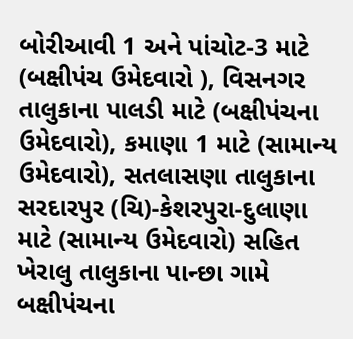બોરીઆવી 1 અને પાંચોટ-3 માટે (બક્ષીપંચ ઉમેદવારો ), વિસનગર તાલુકાના પાલડી માટે (બક્ષીપંચના ઉમેદવારો), કમાણા 1 માટે (સામાન્ય ઉમેદવારો), સતલાસણા તાલુકાના સરદારપુર (ચિ)-કેશરપુરા-દુલાણા માટે (સામાન્ય ઉમેદવારો) સહિત ખેરાલુ તાલુકાના પાન્છા ગામે બક્ષીપંચના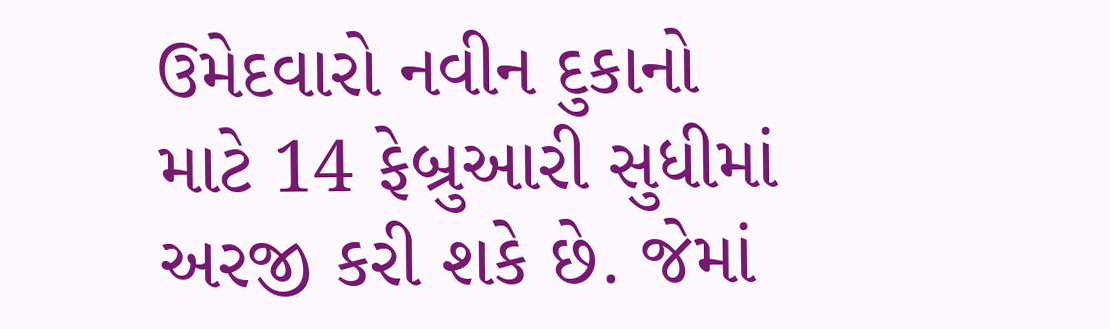ઉમેદવારો નવીન દુકાનો માટે 14 ફેબ્રુઆરી સુધીમાં અરજી કરી શકે છે. જેમાં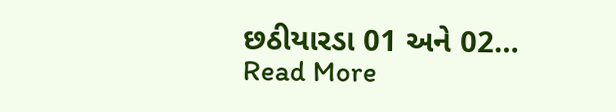છઠીયારડા 01 અને 02…
Read More